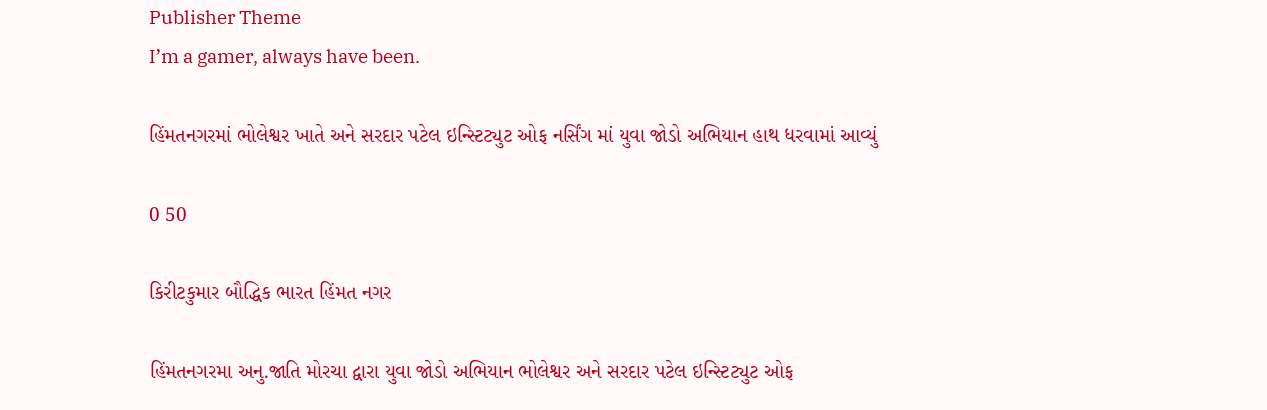Publisher Theme
I’m a gamer, always have been.

હિંમતનગરમાં ભોલેશ્વર ખાતે અને સરદાર પટેલ ઇન્સ્ટિટ્યુટ ઓફ નર્સિંગ માં યુવા જોડો અભિયાન હાથ ધરવામાં આવ્યું

0 50

કિરીટકુમાર બૌદ્ધિક ભારત હિંમત નગર

હિંમતનગરમા અનુ.જાતિ મોરચા દ્વારા યુવા જોડો અભિયાન ભોલેશ્વર અને સરદાર પટેલ ઇન્સ્ટિટ્યુટ ઓફ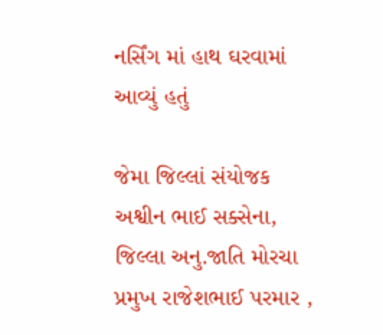નર્સિંગ માં હાથ ઘરવામાં આવ્યું હતું

જેમા જિલ્લાં સંયોજક અશ્વીન ભાઈ સક્સેના, જિલ્લા અનુ.જાતિ મોરચા પ્રમુખ રાજેશભાઈ પરમાર ,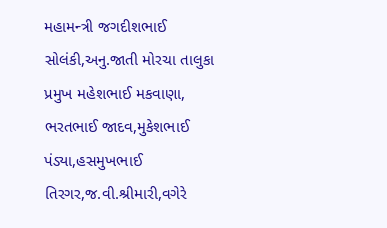મહામન્ત્રી જગદીશભાઈ સોલંકી,અનુ.જાતી મોરચા તાલુકા પ્રમુખ મહેશભાઈ મકવાણા, ભરતભાઈ જાદવ,મુકેશભાઈ પંડ્યા,હસમુખભાઈ તિરગર,જ.વી.શ્રીમારી,વગેરે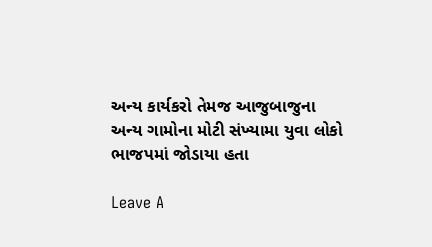અન્ય કાર્યકરો તેમજ આજુબાજુના અન્ય ગામોના મોટી સંખ્યામા યુવા લોકો ભાજપમાં જોડાયા હતા

Leave A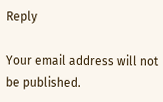Reply

Your email address will not be published.